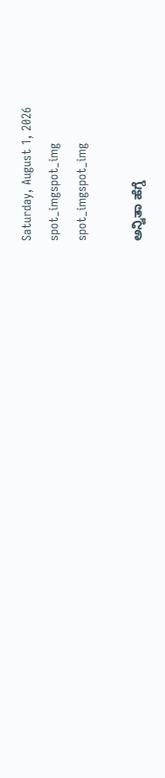Saturday, August 1, 2026
spot_imgspot_img
spot_imgspot_img

ಅನ್ವಿತಾ ಹೆಗ್ಡೆ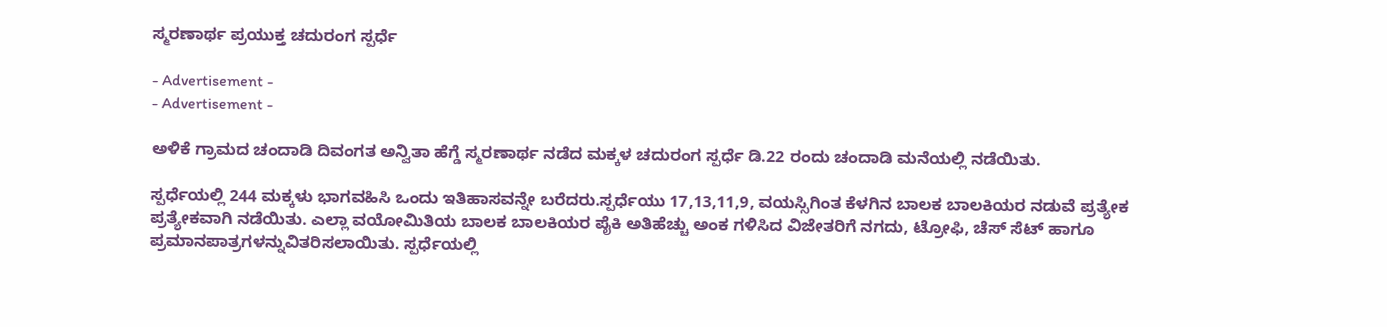ಸ್ಮರಣಾರ್ಥ ಪ್ರಯುಕ್ತ ಚದುರಂಗ ಸ್ಪರ್ಧೆ

- Advertisement -
- Advertisement -

ಅಳಿಕೆ ಗ್ರಾಮದ ಚಂದಾಡಿ ದಿವಂಗತ ಅನ್ವಿತಾ ಹೆಗ್ಡೆ ಸ್ಮರಣಾರ್ಥ ನಡೆದ ಮಕ್ಕಳ ಚದುರಂಗ ಸ್ಪರ್ಧೆ ಡಿ.22 ರಂದು ಚಂದಾಡಿ ಮನೆಯಲ್ಲಿ ನಡೆಯಿತು.

ಸ್ಪರ್ಧೆಯಲ್ಲಿ 244 ಮಕ್ಕಳು ಭಾಗವಹಿಸಿ ಒಂದು ಇತಿಹಾಸವನ್ನೇ ಬರೆದರು.ಸ್ಪರ್ಧೆಯು 17,13,11,9, ವಯಸ್ಸಿಗಿಂತ ಕೆಳಗಿನ ಬಾಲಕ ಬಾಲಕಿಯರ ನಡುವೆ ಪ್ರತ್ಯೇಕ ಪ್ರತ್ಯೇಕವಾಗಿ ನಡೆಯಿತು. ಎಲ್ಲಾ ವಯೋಮಿತಿಯ ಬಾಲಕ ಬಾಲಕಿಯರ ಪೈಕಿ ಅತಿಹೆಚ್ಚು ಅಂಕ ಗಳಿಸಿದ ವಿಜೇತರಿಗೆ ನಗದು, ಟ್ರೋಫಿ, ಚೆಸ್ ಸೆಟ್ ಹಾಗೂ ಪ್ರಮಾನಪಾತ್ರಗಳನ್ನುವಿತರಿಸಲಾಯಿತು. ಸ್ಪರ್ಧೆಯಲ್ಲಿ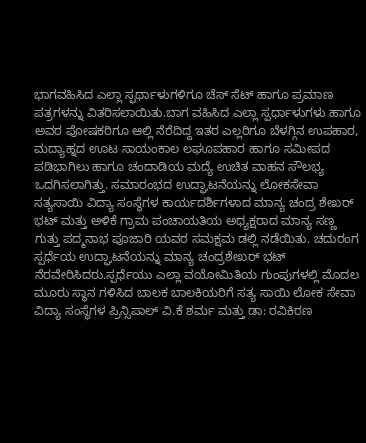ಭಾಗವಹಿಸಿದ ಎಲ್ಲಾ ಸ್ಫರ್ಥಾಳುಗಳಿಗೂ ಚೆಸ್ ಸೆಟ್ ಹಾಗೂ ಪ್ರಮಾಣ ಪತ್ರಗಳನ್ನು ವಿತರಿಸಲಾಯಿತು.ಬಾಗ ವಹಿಸಿದ ಎಲ್ಲಾ ಸ್ಪರ್ಧಾಳುಗಳು ಹಾಗೂ ಅವರ ಪೋಷಕರಿಗೂ ಆಲ್ಲಿ ನೆರೆದಿದ್ದ ಇತರ ಎಲ್ಲರಿಗೂ ಬೆಳಗ್ಗಿನ ಉಪಹಾರ, ಮದ್ಯಾಹ್ನದ ಊಟ ಸಾಯಂಕಾಲ ಲಘೂಪಹಾರ ಹಾಗೂ ಸಮೀಪದ ಪಡಿಭಾಗಿಲು ಹಾಗೂ ಚಂದಾಡಿಯ ಮದ್ಯೆ ಉಚಿತ ವಾಹನ ಸೌಲಭ್ಯ ಒದಗಿಸಲಾಗಿತ್ತು. ಸಮಾರಂಭದ ಉದ್ಘಾಟನೆಯನ್ನು ಲೋಕಸೇವಾ ಸತ್ಯಸಾಯಿ ವಿದ್ಯಾ ಸಂಸ್ಥೆಗಳ ಕಾರ್ಯದರ್ಶಿಗಳಾದ ಮಾನ್ಯ ಚಂದ್ರ ಶೇಖರ್ ಭಟ್ ಮತ್ತು ಅಳಿಕೆ ಗ್ರಾಮ ಪಂಚಾಯತಿಯ ಅಧ್ಯಕ್ಷರಾದ ಮಾನ್ಯ ಸಣ್ಣ ಗುತ್ತು ಪದ್ಮನಾಭ ಪೂಜಾರಿ ಯವರ ಸಮಕ್ಷಮ ಡಲ್ಲಿ ನಡೆಯಿತು. ಚದುರಂಗ ಸ್ಪರ್ಧೆಯ ಉದ್ಘಾಟನೆಯನ್ನು ಮಾನ್ಯ ಚಂದ್ರಶೇಖರ್ ಭಟ್ ನೆರವೇರಿಸಿದರು.ಸ್ಪರ್ಧೆಯು ಎಲ್ಲಾ ವಯೋಮಿತಿಯ ಗುಂಪುಗಳಲ್ಲಿ ಮೊದಲ ಮೂರು ಸ್ಥಾನ ಗಳಿಸಿದ ಬಾಲಕ ಬಾಲಕಿಯರಿಗೆ ಸತ್ಯ ಸಾಯಿ ಲೋಕ ಸೇವಾ ವಿದ್ಯಾ ಸಂಸ್ಥೆಗಳ ಪ್ರಿನ್ಸಿಪಾಲ್ ವಿ.ಕೆ ಶರ್ಮ ಮತ್ತು ಡಾ: ರವಿಕಿರಣ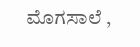ಮೊಗಸಾಲೆ ,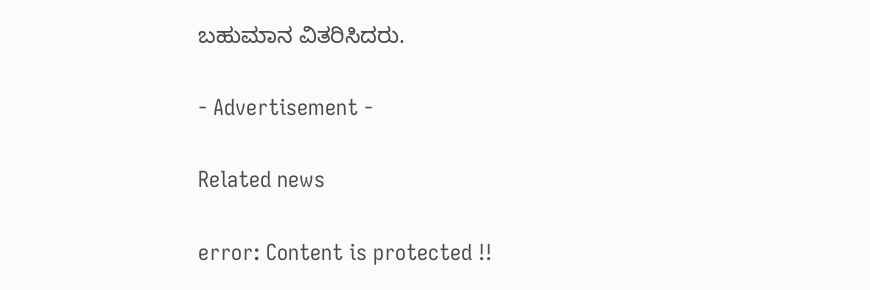ಬಹುಮಾನ ವಿತರಿಸಿದರು.

- Advertisement -

Related news

error: Content is protected !!